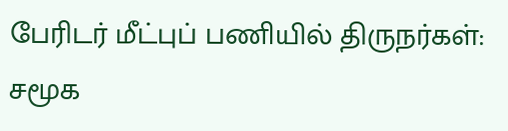பேரிடர் மீட்புப் பணியில் திருநர்கள்: சமூக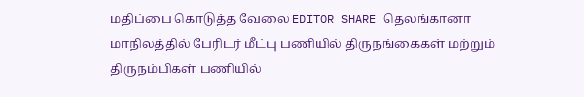மதிப்பை கொடுத்த வேலை EDITOR SHARE தெலங்கானா மாநிலத்தில் பேரிடர் மீட்பு பணியில் திருநங்கைகள் மற்றும் திருநம்பிகள் பணியில்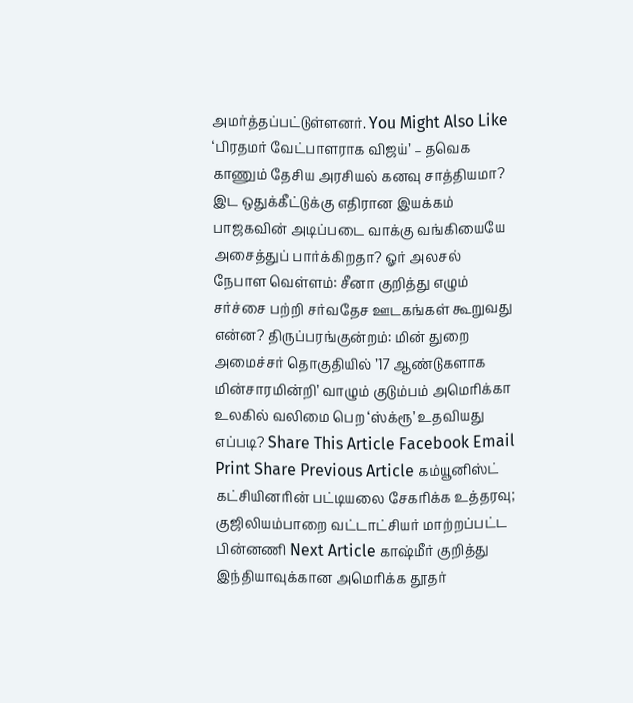அமர்த்தப்பட்டுள்ளனர். You Might Also Like ‘பிரதமர் வேட்பாளராக விஜய்’ – தவெக காணும் தேசிய அரசியல் கனவு சாத்தியமா? இட ஒதுக்கீட்டுக்கு எதிரான இயக்கம் பாஜகவின் அடிப்படை வாக்கு வங்கியையே அசைத்துப் பார்க்கிறதா? ஓர் அலசல் நேபாள வெள்ளம்: சீனா குறித்து எழும் சர்ச்சை பற்றி சர்வதேச ஊடகங்கள் கூறுவது என்ன? திருப்பரங்குன்றம்: மின் துறை அமைச்சர் தொகுதியில் ’17 ஆண்டுகளாக மின்சாரமின்றி’ வாழும் குடும்பம் அமெரிக்கா உலகில் வலிமை பெற ‘ஸ்க்ரூ’ உதவியது எப்படி? Share This Article Facebook Email Print Share Previous Article கம்யூனிஸ்ட் கட்சியினரின் பட்டியலை சேகரிக்க உத்தரவு; குஜிலியம்பாறை வட்டாட்சியர் மாற்றப்பட்ட பின்னணி Next Article காஷ்மீர் குறித்து இந்தியாவுக்கான அமெரிக்க தூதர்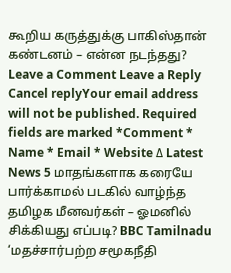கூறிய கருத்துக்கு பாகிஸ்தான் கண்டனம் – என்ன நடந்தது? Leave a Comment Leave a Reply Cancel replyYour email address will not be published. Required fields are marked *Comment * Name * Email * Website Δ Latest News 5 மாதங்களாக கரையே பார்க்காமல் படகில் வாழ்ந்த தமிழக மீனவர்கள் – ஓமனில் சிக்கியது எப்படி? BBC Tamilnadu ‘மதச்சார்பற்ற சமூகநீதி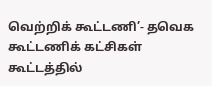வெற்றிக் கூட்டணி’- தவெக கூட்டணிக் கட்சிகள் கூட்டத்தில்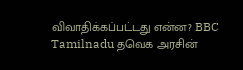விவாதிக்கப்பட்டது என்ன? BBC Tamilnadu தவெக அரசின்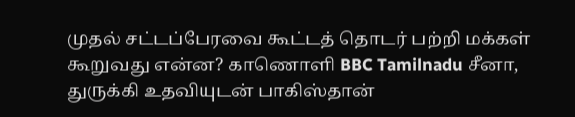முதல் சட்டப்பேரவை கூட்டத் தொடர் பற்றி மக்கள் கூறுவது என்ன? காணொளி BBC Tamilnadu சீனா, துருக்கி உதவியுடன் பாகிஸ்தான்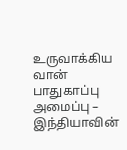உருவாக்கிய வான் பாதுகாப்பு அமைப்பு – இந்தியாவின்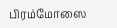பிரம்மோஸை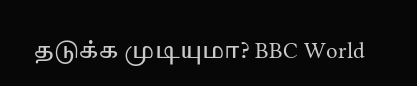தடுக்க முடியுமா? BBC World